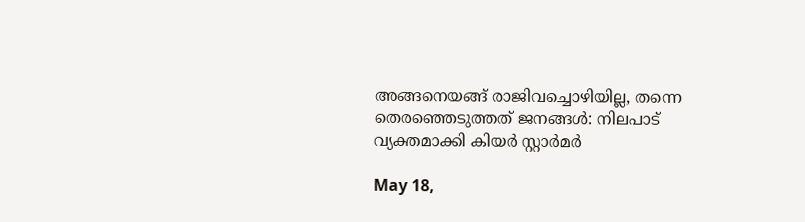അങ്ങനെയങ്ങ് രാജിവച്ചൊഴിയില്ല, തന്നെ തെരഞ്ഞെടുത്തത് ജനങ്ങൾ: നിലപാട് വ്യക്തമാക്കി കിയർ സ്റ്റാർമർ

May 18,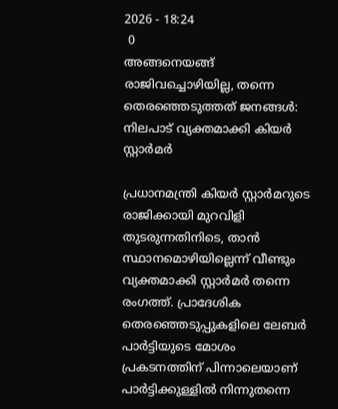2026 - 18:24
 0
അങ്ങനെയങ്ങ് രാജിവച്ചൊഴിയില്ല, തന്നെ തെരഞ്ഞെടുത്തത് ജനങ്ങൾ: നിലപാട് വ്യക്തമാക്കി കിയർ സ്റ്റാർമർ

പ്രധാനമന്ത്രി കിയര്‍ സ്റ്റാര്‍മറുടെ രാജിക്കായി മുറവിളി തുടരുന്നതിനിടെ, താന്‍ സ്ഥാനമൊഴിയില്ലെന്ന് വീണ്ടും വ്യക്തമാക്കി സ്റ്റാര്‍മര്‍ തന്നെ രംഗത്ത്. പ്രാദേശിക തെരഞ്ഞെടുപ്പുകളിലെ ലേബര്‍ പാര്‍ട്ടിയുടെ മോശം പ്രകടനത്തിന് പിന്നാലെയാണ് പാര്‍ട്ടിക്കുള്ളില്‍ നിന്നുതന്നെ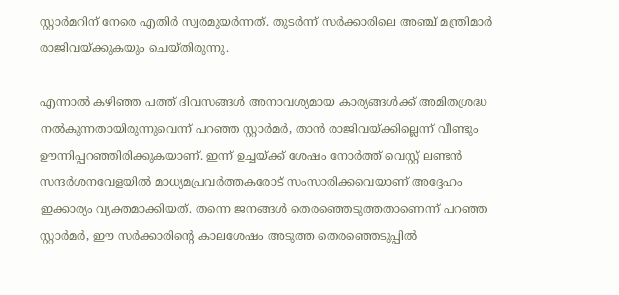സ്റ്റാര്‍മറിന് നേരെ എതിര്‍ സ്വരമുയര്‍ന്നത്. തുടര്‍ന്ന് സര്‍ക്കാരിലെ അഞ്ച് മന്ത്രിമാര്‍ രാജിവയ്ക്കുകയും ചെയ്തിരുന്നു.

എന്നാല്‍ കഴിഞ്ഞ പത്ത് ദിവസങ്ങള്‍ അനാവശ്യമായ കാര്യങ്ങള്‍ക്ക് അമിതശ്രദ്ധ നല്‍കുന്നതായിരുന്നുവെന്ന് പറഞ്ഞ സ്റ്റാര്‍മര്‍, താന്‍ രാജിവയ്ക്കില്ലെന്ന് വീണ്ടും ഊന്നിപ്പറഞ്ഞിരിക്കുകയാണ്. ഇന്ന് ഉച്ചയ്ക്ക് ശേഷം നോര്‍ത്ത് വെസ്റ്റ് ലണ്ടന്‍ സന്ദര്‍ശനവേളയില്‍ മാധ്യമപ്രവര്‍ത്തകരോട് സംസാരിക്കവെയാണ് അദ്ദേഹം ഇക്കാര്യം വ്യക്തമാക്കിയത്. തന്നെ ജനങ്ങള്‍ തെരഞ്ഞെടുത്തതാണെന്ന് പറഞ്ഞ സ്റ്റാര്‍മര്‍, ഈ സര്‍ക്കാരിന്റെ കാലശേഷം അടുത്ത തെരഞ്ഞെടുപ്പില്‍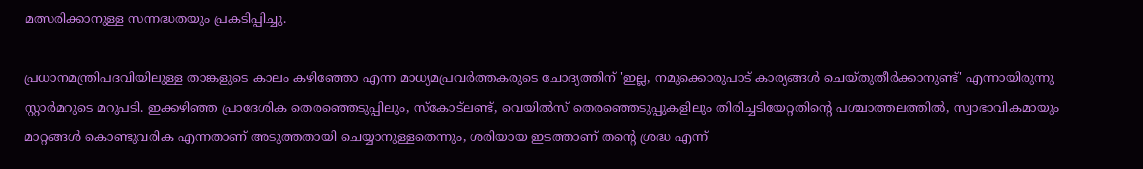മത്സരിക്കാനുള്ള സന്നദ്ധതയും പ്രകടിപ്പിച്ചു.

പ്രധാനമന്ത്രിപദവിയിലുള്ള താങ്കളുടെ കാലം കഴിഞ്ഞോ എന്ന മാധ്യമപ്രവര്‍ത്തകരുടെ ചോദ്യത്തിന് 'ഇല്ല, നമുക്കൊരുപാട് കാര്യങ്ങള്‍ ചെയ്തുതീര്‍ക്കാനുണ്ട്' എന്നായിരുന്നു സ്റ്റാര്‍മറുടെ മറുപടി. ഇക്കഴിഞ്ഞ പ്രാദേശിക തെരഞ്ഞെടുപ്പിലും, സ്‌കോട്‌ലണ്ട്, വെയില്‍സ് തെരഞ്ഞെടുപ്പുകളിലും തിരിച്ചടിയേറ്റതിന്റെ പശ്ചാത്തലത്തില്‍, സ്വാഭാവികമായും മാറ്റങ്ങള്‍ കൊണ്ടുവരിക എന്നതാണ് അടുത്തതായി ചെയ്യാനുള്ളതെന്നും, ശരിയായ ഇടത്താണ് തന്റെ ശ്രദ്ധ എന്ന്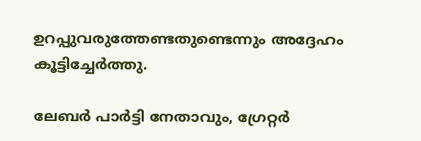ഉറപ്പുവരുത്തേണ്ടതുണ്ടെന്നും അദ്ദേഹം കൂട്ടിച്ചേര്‍ത്തു.

ലേബര്‍ പാര്‍ട്ടി നേതാവും, ഗ്രേറ്റര്‍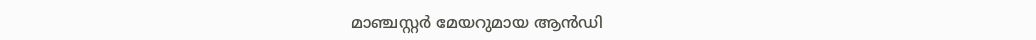മാഞ്ചസ്റ്റര്‍ മേയറുമായ ആന്‍ഡി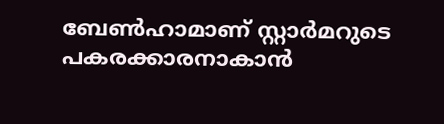ബേണ്‍ഹാമാണ് സ്റ്റാര്‍മറുടെ പകരക്കാരനാകാന്‍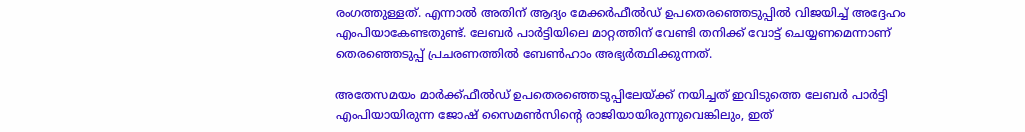രംഗത്തുള്ളത്. എന്നാല്‍ അതിന് ആദ്യം മേക്കര്‍ഫീല്‍ഡ് ഉപതെരഞ്ഞെടുപ്പില്‍ വിജയിച്ച് അദ്ദേഹം എംപിയാകേണ്ടതുണ്ട്. ലേബര്‍ പാര്‍ട്ടിയിലെ മാറ്റത്തിന് വേണ്ടി തനിക്ക് വോട്ട് ചെയ്യണമെന്നാണ് തെരഞ്ഞെടുപ്പ് പ്രചരണത്തില്‍ ബേണ്‍ഹാം അഭ്യര്‍ത്ഥിക്കുന്നത്.

അതേസമയം മാര്‍ക്ക്ഫീല്‍ഡ് ഉപതെരഞ്ഞെടുപ്പിലേയ്ക്ക് നയിച്ചത് ഇവിടുത്തെ ലേബര്‍ പാര്‍ട്ടി എംപിയായിരുന്ന ജോഷ് സൈമണ്‍സിന്റെ രാജിയായിരുന്നുവെങ്കിലും, ഇത്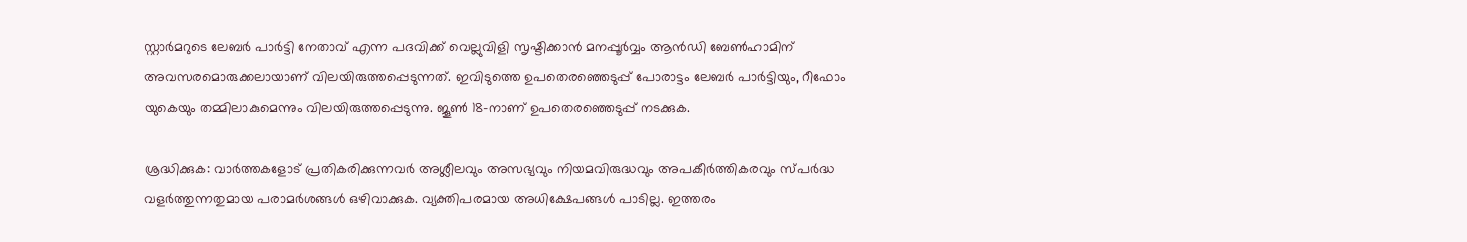സ്റ്റാര്‍മറുടെ ലേബര്‍ പാര്‍ട്ടി നേതാവ് എന്ന പദവിക്ക് വെല്ലുവിളി സൃഷ്ടിക്കാന്‍ മനപ്പൂര്‍വ്വം ആന്‍ഡി ബേണ്‍ഹാമിന് അവസരമൊരുക്കലായാണ് വിലയിരുത്തപ്പെടുന്നത്. ഇവിടുത്തെ ഉപതെരഞ്ഞെടുപ്പ് പോരാട്ടം ലേബര്‍ പാര്‍ട്ടിയും, റീഫോം യുകെയും തമ്മിലാകുമെന്നും വിലയിരുത്തപ്പെടുന്നു. ജൂണ്‍ 18-നാണ് ഉപതെരഞ്ഞെടുപ്പ് നടക്കുക.

ശ്രദ്ധിക്കുക: വാർത്തകളോട് പ്രതികരിക്കുന്നവർ അശ്ലീലവും അസഭ്യവും നിയമവിരുദ്ധവും അപകീർത്തികരവും സ്പർദ്ധ വളർത്തുന്നതുമായ പരാമർശങ്ങൾ ഒഴിവാക്കുക. വ്യക്തിപരമായ അധിക്ഷേപങ്ങൾ പാടില്ല. ഇത്തരം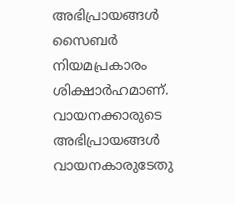അഭിപ്രായങ്ങൾ സൈബർ നിയമപ്രകാരം ശിക്ഷാർഹമാണ്. വായനക്കാരുടെ അഭിപ്രായങ്ങൾ വായനകാരുടേതു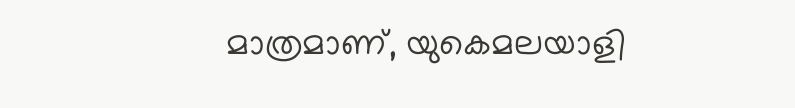മാത്രമാണ്, യുകെമലയാളി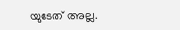യുടേത് അല്ല.